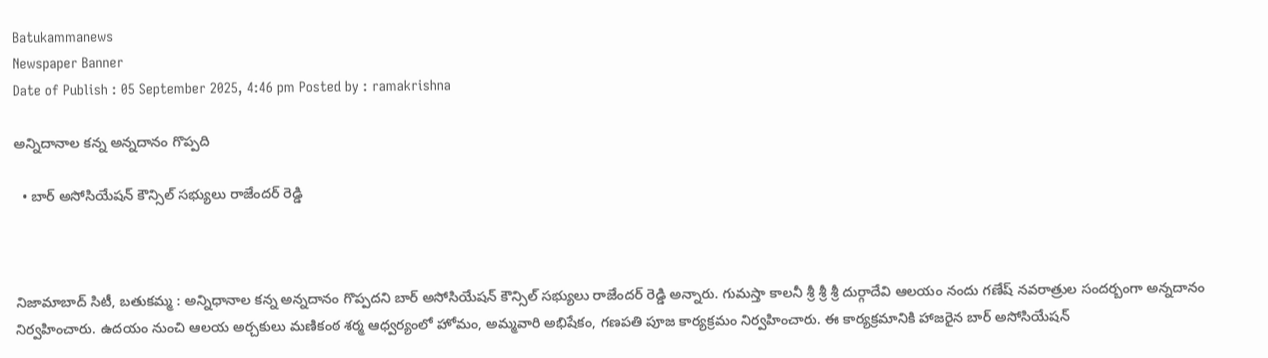Batukammanews
Newspaper Banner
Date of Publish : 05 September 2025, 4:46 pm Posted by : ramakrishna

అన్నిదానాల కన్న అన్నదానం గొప్పది

  • బార్ అసోసియేషన్ కౌన్సిల్ సభ్యులు రాజేందర్ రెడ్డి



నిజామాబాద్ సిటీ, బతుకమ్మ : అన్నిధానాల కన్న అన్నదానం గొప్పదని బార్ అసోసియేషన్ కౌన్సిల్ సభ్యులు రాజేందర్ రెడ్డి అన్నారు. గుమస్తా కాలనీ శ్రీ శ్రీ శ్రీ దుర్గాదేవి ఆలయం నందు గణేష్ నవరాత్రుల సందర్బంగా అన్నదానం నిర్వహించారు. ఉదయం నుంచి ఆలయ అర్చకులు మణికంఠ శర్మ ఆధ్వర్యంలో హోమం, అమ్మవారి అభిషేకం, గణపతి పూజ కార్యక్రమం నిర్వహించారు. ఈ కార్యక్రమానికి హాజరైన బార్ అసోసియేషన్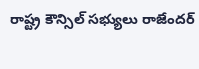రాష్ట్ర కౌన్సిల్ సభ్యులు రాజేందర్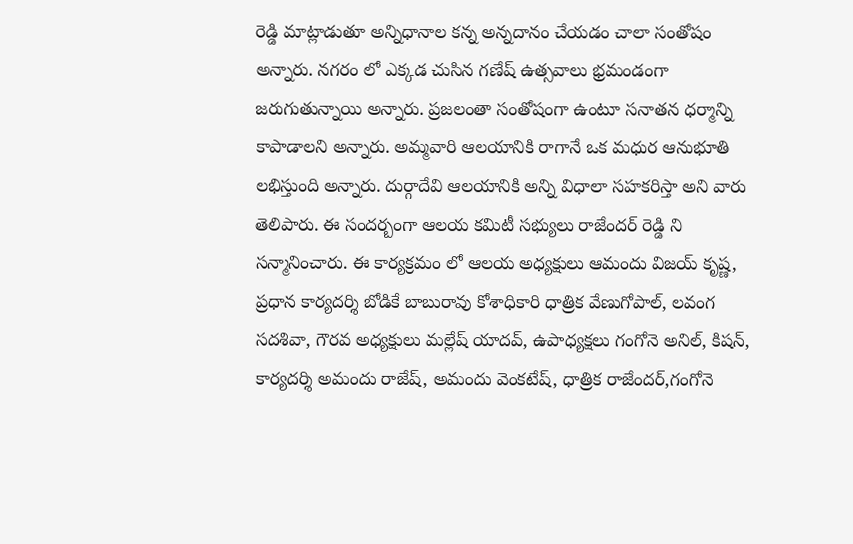రెడ్డి మాట్లాడుతూ అన్నిధానాల కన్న అన్నదానం చేయడం చాలా సంతోషం అన్నారు. నగరం లో ఎక్కడ చుసిన గణేష్ ఉత్సవాలు భ్రమండంగా జరుగుతున్నాయి అన్నారు. ప్రజలంతా సంతోషంగా ఉంటూ సనాతన ధర్మాన్ని కాపాడాలని అన్నారు. అమ్మవారి ఆలయానికి రాగానే ఒక మధుర ఆనుభూతి లభిస్తుంది అన్నారు. దుర్గాదేవి ఆలయానికి అన్ని విధాలా సహకరిస్తా అని వారు తెలిపారు. ఈ సందర్బంగా ఆలయ కమిటీ సభ్యులు రాజేందర్ రెడ్డి ని సన్మానించారు. ఈ కార్యక్రమం లో ఆలయ అధ్యక్షులు ఆమందు విజయ్ కృష్ణ, ప్రధాన కార్యదర్శి బోడికే బాబురావు కోశాధికారి ధాత్రిక వేణుగోపాల్, లవంగ సదశివా, గౌరవ అధ్యక్షులు మల్లేష్ యాదవ్, ఉపాధ్యక్షలు గంగోనె అనిల్, కిషన్, కార్యదర్శి అమందు రాజేష్, అమందు వెంకటేష్, ధాత్రిక రాజేందర్,గంగోనె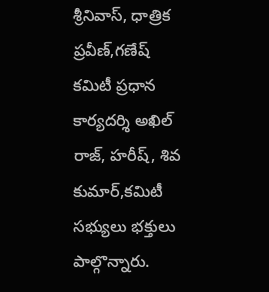శ్రీనివాస్, ధాత్రిక ప్రవీణ్,గణేష్ కమిటీ ప్రధాన కార్యదర్శి అఖిల్ రాజ్, హరీష్, శివ కుమార్,కమిటీ సభ్యులు భక్తులు పాల్గొన్నారు.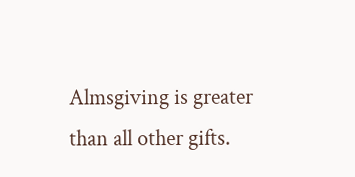Almsgiving is greater than all other gifts.